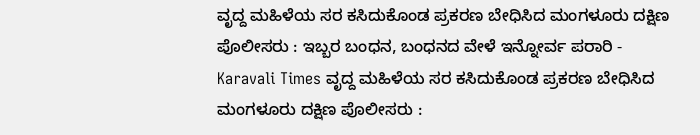ವೃದ್ದ ಮಹಿಳೆಯ ಸರ ಕಸಿದುಕೊಂಡ ಪ್ರಕರಣ ಬೇಧಿಸಿದ ಮಂಗಳೂರು ದಕ್ಷಿಣ ಪೊಲೀಸರು : ಇಬ್ಬರ ಬಂಧನ, ಬಂಧನದ ವೇಳೆ ಇನ್ನೋರ್ವ ಪರಾರಿ - Karavali Times ವೃದ್ದ ಮಹಿಳೆಯ ಸರ ಕಸಿದುಕೊಂಡ ಪ್ರಕರಣ ಬೇಧಿಸಿದ ಮಂಗಳೂರು ದಕ್ಷಿಣ ಪೊಲೀಸರು :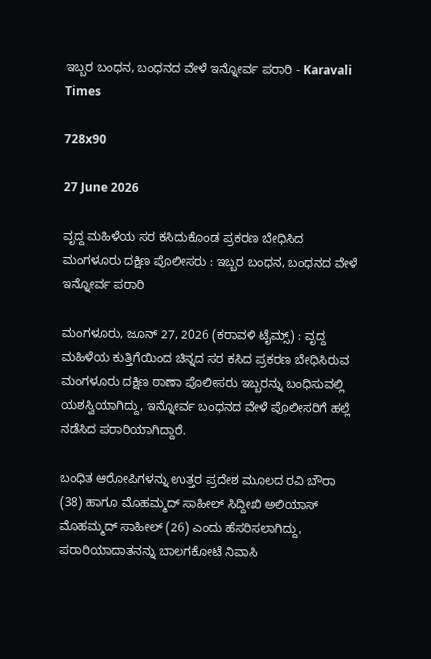ಇಬ್ಬರ ಬಂಧನ, ಬಂಧನದ ವೇಳೆ ಇನ್ನೋರ್ವ ಪರಾರಿ - Karavali Times

728x90

27 June 2026

ವೃದ್ದ ಮಹಿಳೆಯ ಸರ ಕಸಿದುಕೊಂಡ ಪ್ರಕರಣ ಬೇಧಿಸಿದ ಮಂಗಳೂರು ದಕ್ಷಿಣ ಪೊಲೀಸರು : ಇಬ್ಬರ ಬಂಧನ, ಬಂಧನದ ವೇಳೆ ಇನ್ನೋರ್ವ ಪರಾರಿ

ಮಂಗಳೂರು, ಜೂನ್ 27, 2026 (ಕರಾವಳಿ ಟೈಮ್ಸ್) : ವೃದ್ದ ಮಹಿಳೆಯ ಕುತ್ತಿಗೆಯಿಂದ ಚಿನ್ನದ ಸರ ಕಸಿದ ಪ್ರಕರಣ ಬೇಧಿಸಿರುವ ಮಂಗಳೂರು ದಕ್ಷಿಣ ಠಾಣಾ ಪೊಲೀಸರು ಇಬ್ಬರನ್ನು ಬಂಧಿಸುವಲ್ಲಿ ಯಶಸ್ವಿಯಾಗಿದ್ದು, ಇನ್ನೋರ್ವ ಬಂಧನದ ವೇಳೆ ಪೊಲೀಸರಿಗೆ ಹಲ್ಲೆ ನಡೆಸಿದ ಪರಾರಿಯಾಗಿದ್ದಾರೆ.

ಬಂಧಿತ ಆರೋಪಿಗಳನ್ನು ಉತ್ತರ ಪ್ರದೇಶ ಮೂಲದ ರವಿ ಬೌರಾ (38) ಹಾಗೂ ಮೊಹಮ್ಮದ್ ಸಾಹೀಲ್ ಸಿದ್ದೀಖಿ ಅಲಿಯಾಸ್ ಮೊಹಮ್ಮದ್ ಸಾಹೀಲ್ (26) ಎಂದು ಹೆಸರಿಸಲಾಗಿದ್ದು, ಪರಾರಿಯಾದಾತನನ್ನು ಬಾಲಗಕೋಟೆ ನಿವಾಸಿ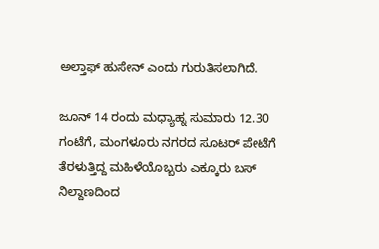ಅಲ್ತಾಫ್ ಹುಸೇನ್ ಎಂದು ಗುರುತಿಸಲಾಗಿದೆ.

ಜೂನ್ 14 ರಂದು ಮಧ್ಯಾಹ್ನ ಸುಮಾರು 12.30 ಗಂಟೆಗೆ, ಮಂಗಳೂರು ನಗರದ ಸೂಟರ್ ಪೇಟೆಗೆ  ತೆರಳುತ್ತಿದ್ದ ಮಹಿಳೆಯೊಬ್ಬರು ಎಕ್ಕೂರು ಬಸ್ ನಿಲ್ದಾಣದಿಂದ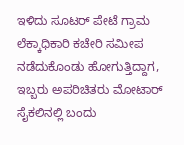ಇಳಿದು ಸೂಟರ್ ಪೇಟೆ ಗ್ರಾಮ ಲೆಕ್ಕಾಧಿಕಾರಿ ಕಚೇರಿ ಸಮೀಪ ನಡೆದುಕೊಂಡು ಹೋಗುತ್ತಿದ್ದಾಗ, ಇಬ್ಬರು ಅಪರಿಚಿತರು ಮೋಟಾರ್ ಸೈಕಲಿನಲ್ಲಿ ಬಂದು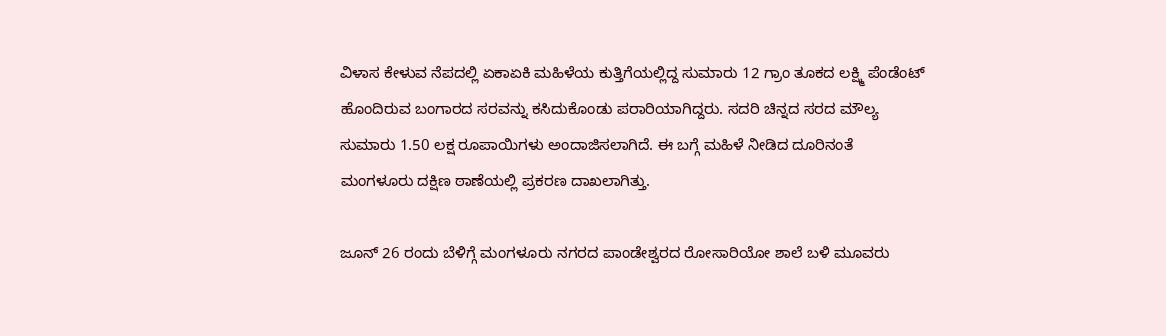ವಿಳಾಸ ಕೇಳುವ ನೆಪದಲ್ಲಿ ಏಕಾಏಕಿ ಮಹಿಳೆಯ ಕುತ್ತಿಗೆಯಲ್ಲಿದ್ದ ಸುಮಾರು 12 ಗ್ರಾಂ ತೂಕದ ಲಕ್ಷ್ಮಿ ಪೆಂಡೆಂಟ್ ಹೊಂದಿರುವ ಬಂಗಾರದ ಸರವನ್ನು ಕಸಿದುಕೊಂಡು ಪರಾರಿಯಾಗಿದ್ದರು. ಸದರಿ ಚಿನ್ನದ ಸರದ ಮೌಲ್ಯ ಸುಮಾರು 1.50 ಲಕ್ಷ ರೂಪಾಯಿಗಳು ಅಂದಾಜಿಸಲಾಗಿದೆ. ಈ ಬಗ್ಗೆ ಮಹಿಳೆ ನೀಡಿದ ದೂರಿನಂತೆ ಮಂಗಳೂರು ದಕ್ಷಿಣ ಠಾಣೆಯಲ್ಲಿ ಪ್ರಕರಣ ದಾಖಲಾಗಿತ್ತು.

ಜೂನ್ 26 ರಂದು ಬೆಳಿಗ್ಗೆ ಮಂಗಳೂರು ನಗರದ ಪಾಂಡೇಶ್ವರದ ರೋಸಾರಿಯೋ ಶಾಲೆ ಬಳಿ ಮೂವರು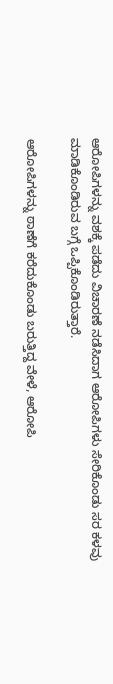ಆರೋಪಿಗಳನ್ನು ವಶಕ್ಕೆ ಪಡೆದು ವಿಚಾರಣೆ ನಡೆಸಿದಾಗ ಆರೋಪಿಗಳು ಸೇರಿಕೊಂಡು ಸರ ಕಳವು ಮಾಡಿಕೊಂಡಿರುವ ಬಗ್ಗೆ ಒಪ್ಪಿಕೊಂಡಿರುತ್ತಾರೆ.

ಆರೋಪಿಗಳನ್ನು ಠಾಣೆಗೆ ಕರೆದುಕೊಂಡು ಬರುತ್ತಿದ್ದ ವೇಳೆ, ಆರೋಪಿ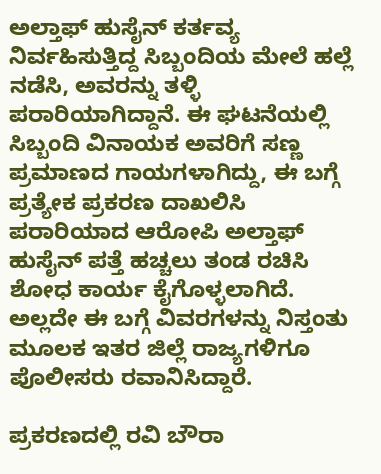ಅಲ್ತಾಫ್ ಹುಸೈನ್ ಕರ್ತವ್ಯ ನಿರ್ವಹಿಸುತ್ತಿದ್ದ ಸಿಬ್ಬಂದಿಯ ಮೇಲೆ ಹಲ್ಲೆ ನಡೆಸಿ, ಅವರನ್ನು ತಳ್ಳಿ ಪರಾರಿಯಾಗಿದ್ದಾನೆ. ಈ ಘಟನೆಯಲ್ಲಿ ಸಿಬ್ಬಂದಿ ವಿನಾಯಕ ಅವರಿಗೆ ಸಣ್ಣ ಪ್ರಮಾಣದ ಗಾಯಗಳಾಗಿದ್ದು, ಈ ಬಗ್ಗೆ ಪ್ರತ್ಯೇಕ ಪ್ರಕರಣ ದಾಖಲಿಸಿ ಪರಾರಿಯಾದ ಆರೋಪಿ ಅಲ್ತಾಫ್ ಹುಸೈನ್ ಪತ್ತೆ ಹಚ್ಚಲು ತಂಡ ರಚಿಸಿ ಶೋಧ ಕಾರ್ಯ ಕೈಗೊಳ್ಳಲಾಗಿದೆ. ಅಲ್ಲದೇ ಈ ಬಗ್ಗೆ ವಿವರಗಳನ್ನು ನಿಸ್ತಂತು ಮೂಲಕ ಇತರ ಜಿಲ್ಲೆ ರಾಜ್ಯಗಳಿಗೂ ಪೊಲೀಸರು ರವಾನಿಸಿದ್ದಾರೆ.

ಪ್ರಕರಣದಲ್ಲಿ ರವಿ ಬೌರಾ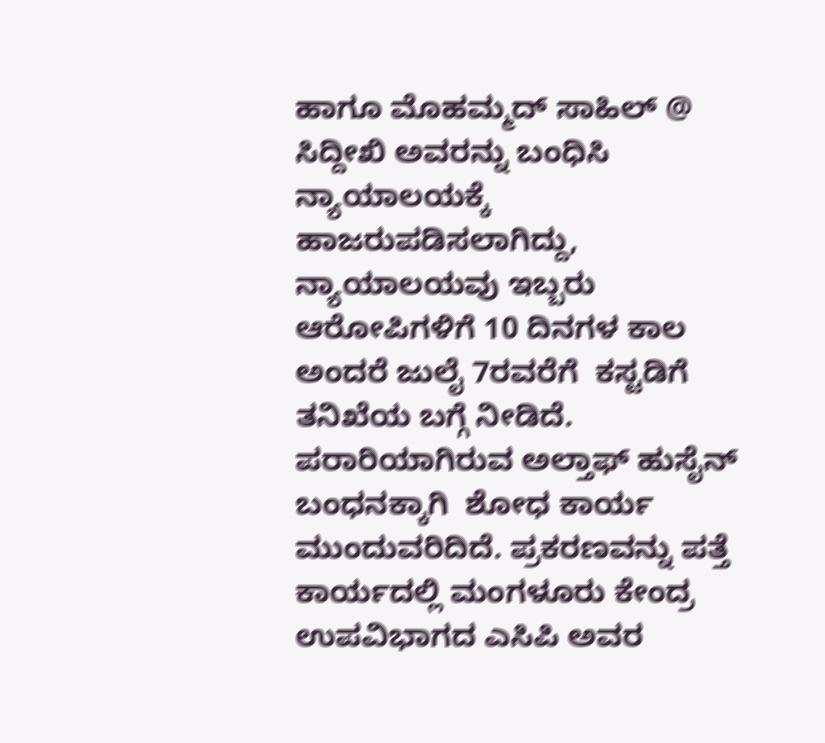ಹಾಗೂ ಮೊಹಮ್ಮದ್ ಸಾಹಿಲ್ @ ಸಿದ್ದೀಖಿ ಅವರನ್ನು ಬಂಧಿಸಿ ನ್ಯಾಯಾಲಯಕ್ಕೆ ಹಾಜರುಪಡಿಸಲಾಗಿದ್ದು, ನ್ಯಾಯಾಲಯವು ಇಬ್ಬರು ಆರೋಪಿಗಳಿಗೆ 10 ದಿನಗಳ ಕಾಲ ಅಂದರೆ ಜುಲೈ 7ರವರೆಗೆ  ಕಸ್ಟಡಿಗೆ ತನಿಖೆಯ ಬಗ್ಗೆ ನೀಡಿದೆ. ಪರಾರಿಯಾಗಿರುವ ಅಲ್ತಾಫ್ ಹುಸೈನ್ ಬಂಧನಕ್ಕಾಗಿ  ಶೋಧ ಕಾರ್ಯ ಮುಂದುವರಿದಿದೆ. ಪ್ರಕರಣವನ್ನು ಪತ್ತೆ ಕಾರ್ಯದಲ್ಲಿ ಮಂಗಳೂರು ಕೇಂದ್ರ ಉಪವಿಭಾಗದ ಎಸಿಪಿ ಅವರ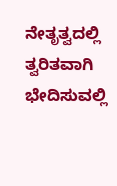ನೇತೃತ್ವದಲ್ಲಿ ತ್ವರಿತವಾಗಿ ಭೇದಿಸುವಲ್ಲಿ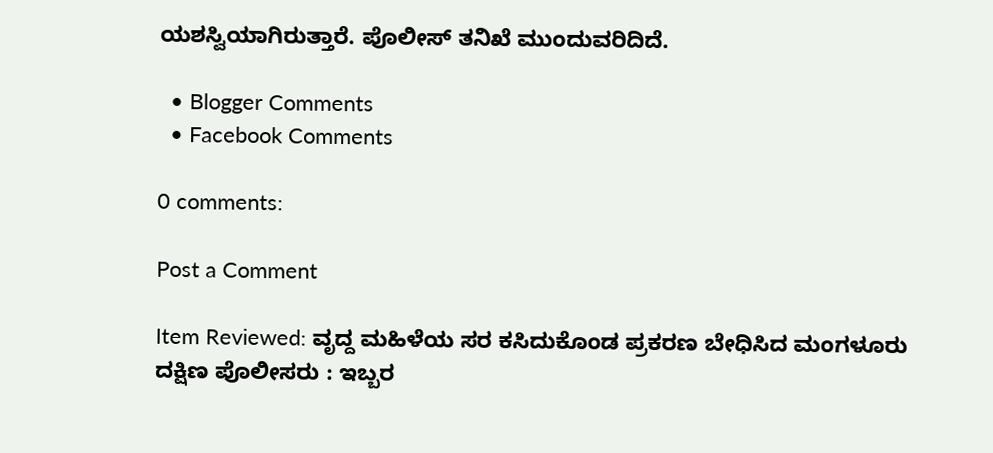ಯಶಸ್ವಿಯಾಗಿರುತ್ತಾರೆ. ಪೊಲೀಸ್ ತನಿಖೆ ಮುಂದುವರಿದಿದೆ.

  • Blogger Comments
  • Facebook Comments

0 comments:

Post a Comment

Item Reviewed: ವೃದ್ದ ಮಹಿಳೆಯ ಸರ ಕಸಿದುಕೊಂಡ ಪ್ರಕರಣ ಬೇಧಿಸಿದ ಮಂಗಳೂರು ದಕ್ಷಿಣ ಪೊಲೀಸರು : ಇಬ್ಬರ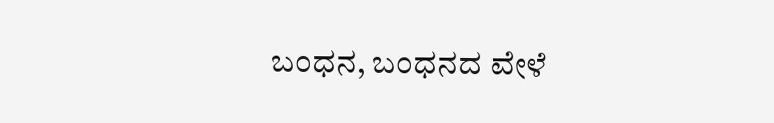ಬಂಧನ, ಬಂಧನದ ವೇಳೆ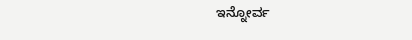ಇನ್ನೋರ್ವ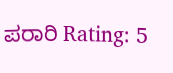ಪರಾರಿ Rating: 5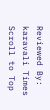Reviewed By: karavali Times
Scroll to Top